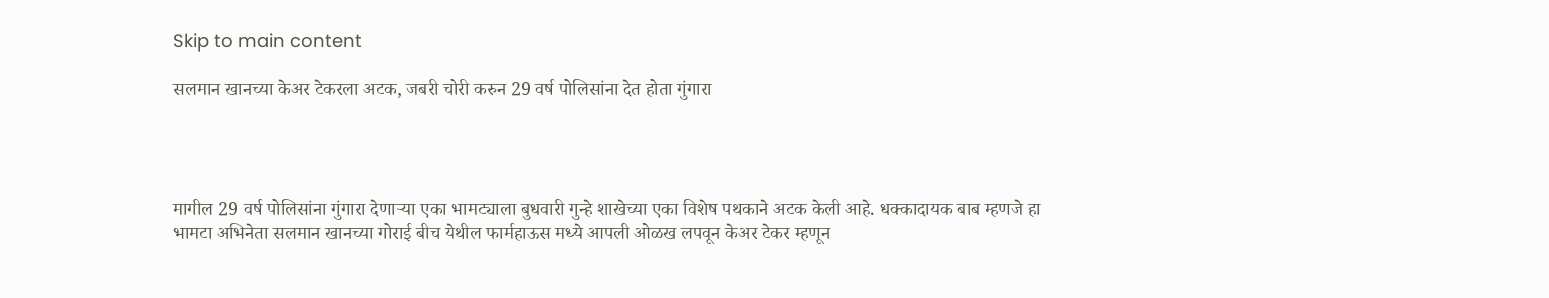Skip to main content

सलमान खानच्या केअर टेकरला अटक, जबरी चोरी करुन 29 वर्ष पोलिसांना देत होता गुंगारा




मागील 29 वर्ष पोलिसांना गुंगारा देणाऱ्या एका भामट्याला बुधवारी गुन्हे शाखेच्या एका विशेष पथकाने अटक केली आहे. धक्कादायक बाब म्हणजे हा भामटा अभिनेता सलमान खानच्या गोराई बीच येथील फार्महाऊस मध्ये आपली ओळख लपवून केअर टेकर म्हणून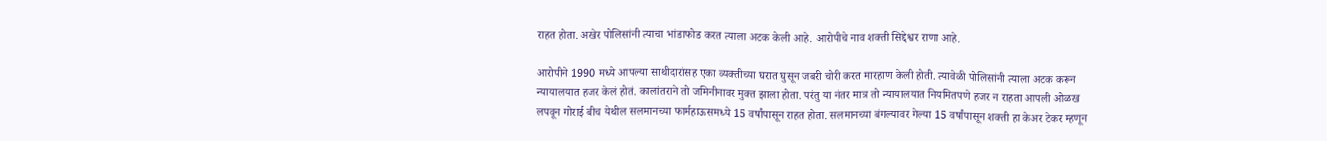राहत होता. अखेर पोलिसांनी त्याचा भांडाफोड करत त्याला अटक केली आहे. आरोपीचे नाव शक्ती सिद्देश्वर राणा आहे.

आरोपीने 1990 मध्ये आपल्या साथीदारांसह एका व्यक्तीच्या घरात घुसून जबरी चोरी करत मारहाण केली होती. त्यावेळी पोलिसांनी त्याला अटक करून न्यायालयात हजर केलं होतं. कालांतराने तो जमिनीनावर मुक्त झाला होता. परंतु या नंतर मात्र तो न्यायालयात नियमितपणे हजर न राहता आपली ओळख लपवून गोराई बीच येथील सलमानच्या फार्महाऊसमध्ये 15 वर्षांपासून राहत होता. सलमानच्या बंगल्यावर गेल्या 15 वर्षांपासून शक्ती हा केअर टेकर म्हणून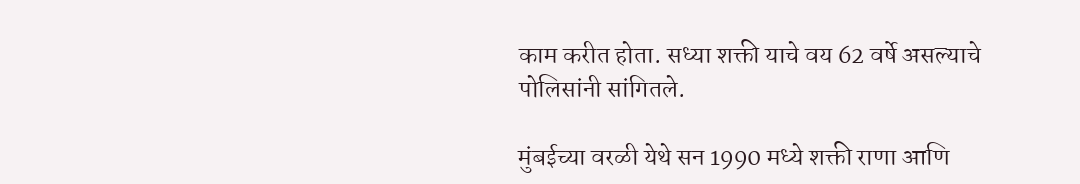काम करीत होता. सध्या शक्ती याचे वय 62 वर्षे असल्याचे पोलिसांनी सांगितले.

मुंबईच्या वरळी येथे सन 1990 मध्ये शक्ती राणा आणि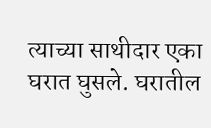त्याच्या साथीदार एका घरात घुसले. घरातील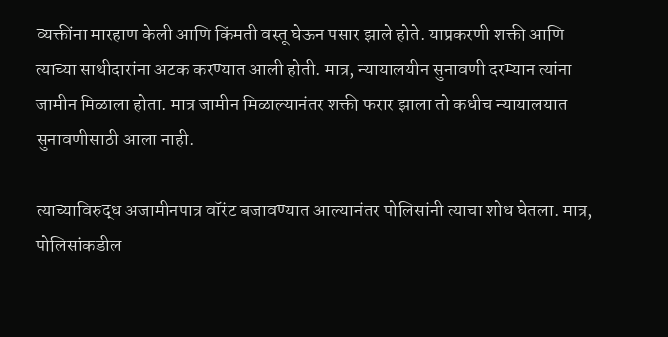व्यक्तींना मारहाण केली आणि किंमती वस्तू घेऊन पसार झाले होते. याप्रकरणी शक्ती आणि त्याच्या साथीदारांना अटक करण्यात आली होती. मात्र, न्यायालयीन सुनावणी दरम्यान त्यांना जामीन मिळाला होता. मात्र जामीन मिळाल्यानंतर शक्ती फरार झाला तो कधीच न्यायालयात सुनावणीसाठी आला नाही.

त्याच्याविरुद्ध अजामीनपात्र वॉरंट बजावण्यात आल्यानंतर पोलिसांनी त्याचा शोध घेतला. मात्र, पोलिसांकडील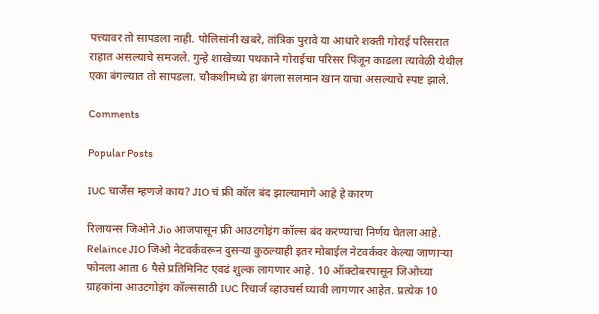पत्त्यावर तो सापडला नाही. पोलिसांनी खबरे, तांत्रिक पुरावे या आधारे शक्ती गोराई परिसरात राहात असल्याचे समजले. गुन्हे शाखेच्या पथकाने गोराईचा परिसर पिंजून काढला त्यावेळी येथील एका बंगल्यात तो सापडला. चौकशीमध्ये हा बंगला सलमान खान याचा असल्याचे स्पष्ट झाले.

Comments

Popular Posts

IUC चार्जेस म्हणजे काय? JIO चं फ्री कॉल बंद झाल्यामागे आहे हे कारण

रिलायन्स जिओने Jio आजपासून फ्री आउटगोइंग कॉल्स बंद करण्याचा निर्णय घेतला आहे. Relaince JIO जिओ नेटवर्कवरून दुसऱ्या कुठल्याही इतर मोबाईल नेटवर्कवर केल्या जाणाऱ्या फोनला आता 6 पैसे प्रतिमिनिट एवढं शुल्क लागणार आहे. 10 ऑक्टोबरपासून जिओच्या ग्राहकांना आउटगोइंग कॉल्ससाठी IUC रिचार्ज व्हाउचर्स घ्यावी लागणार आहेत. प्रत्येक 10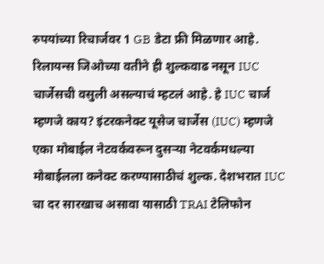रुपयांच्या रिचार्जवर 1 GB डेटा फ्री मिळणार आहे.  रिलायन्स जिओच्या वतीने ही शुल्कवाढ नसून IUC चार्जेसची वसुली असल्याचं म्हटलं आहे. हे IUC चार्ज म्हणजे काय? इंटरकनेक्ट यूसेज चार्जेस (IUC) म्हणजे एका मोबाईल नेटवर्कवरून दुसऱ्या नेटवर्कमधल्या मोबाईलला कनेक्ट करण्यासाठीचं शुल्क. देशभरात IUC चा दर सारखाच असावा यासाठी TRAI टेलिफोन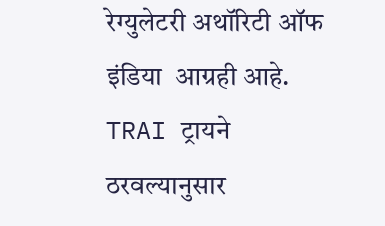रेग्युलेटरी अथॉरिटी ऑफ इंडिया  आग्रही आहे. TRAI ट्रायने ठरवल्यानुसार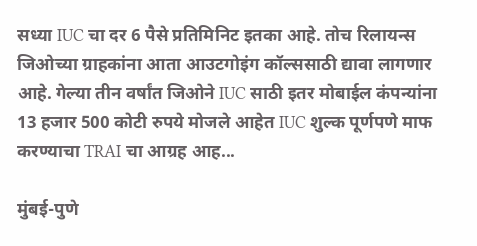सध्या IUC चा दर 6 पैसे प्रतिमिनिट इतका आहे. तोच रिलायन्स जिओच्या ग्राहकांना आता आउटगोइंग कॉल्ससाठी द्यावा लागणार आहे. गेल्या तीन वर्षांत जिओने IUC साठी इतर मोबाईल कंपन्यांना 13 हजार 500 कोटी रुपये मोजले आहेत IUC शुल्क पूर्णपणे माफ करण्याचा TRAI चा आग्रह आह...

मुंबई-पुणे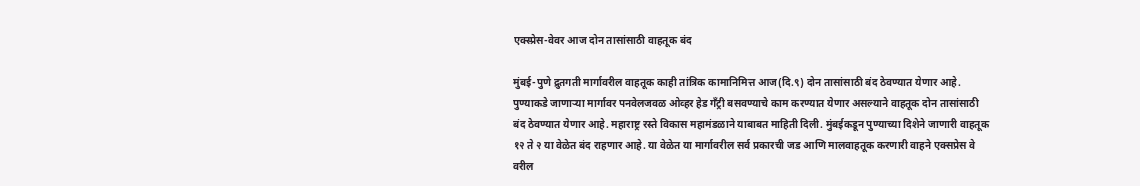एक्स्प्रेस-वेवर आज दोन तासांसाठी वाहतूक बंद

मुंबई-पुणे द्रुतगती मार्गावरील वाहतूक काही तांत्रिक कामानिमित्त आज(दि.९) दोन तासांसाठी बंद ठेवण्यात येणार आहे. पुण्याकडे जाणाऱ्या मार्गावर पनवेलजवळ ओव्हर हेड गँट्री बसवण्याचे काम करण्यात येणार असल्याने वाहतूक दोन तासांसाठी बंद ठेवण्यात येणार आहे. महाराष्ट्र रस्ते विकास महामंडळाने याबाबत माहिती दिली. मुंबईकडून पुण्याच्या दिशेने जाणारी वाहतूक १२ ते २ या वेळेत बंद राहणार आहे. या वेळेत या मार्गावरील सर्व प्रकारची जड आणि मालवाहतूक करणारी वाहने एक्सप्रेस वे वरील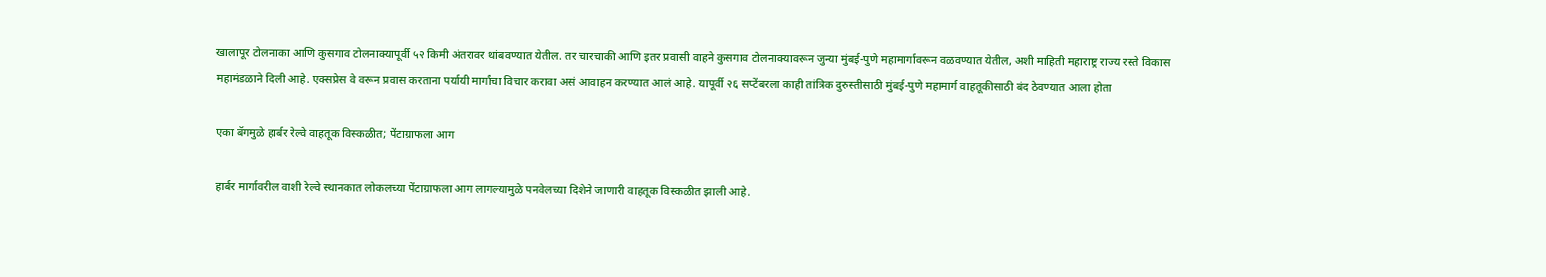खालापूर टोलनाका आणि कुसगाव टोलनाक्यापूर्वी ५२ किमी अंतरावर थांबवण्यात येतील. तर चारचाकी आणि इतर प्रवासी वाहने कुसगाव टोलनाक्यावरून जुन्या मुंबई-पुणे महामार्गावरून वळवण्यात येतील, अशी माहिती महाराष्ट्र राज्य रस्ते विकास महामंडळाने दिली आहे. एक्सप्रेस वे वरून प्रवास करताना पर्यायी मार्गांचा विचार करावा असं आवाहन करण्यात आलं आहे. यापूर्वी २६ सप्टेंबरला काही तांत्रिक दुरुस्तीसाठी मुंबई-पुणे महामार्ग वाहतूकीसाठी बंद ठेवण्यात आला होता

एका बॅगमुळे हार्बर रेल्वे वाहतूक विस्कळीत; पेंटाग्राफला आग

हार्बर मार्गावरील वाशी रेल्वे स्थानकात लोकलच्या पेंटाग्राफला आग लागल्यामुळे पनवेलच्या दिशेने जाणारी वाहतूक विस्कळीत झाली आहे.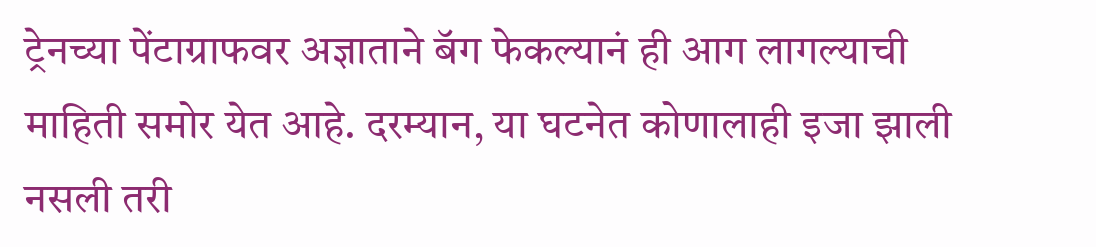ट्रेनच्या पेंटाग्राफवर अज्ञाताने बॅग फेकल्यानं ही आग लागल्याची माहिती समोर येत आहे. दरम्यान, या घटनेत कोणालाही इजा झाली नसली तरी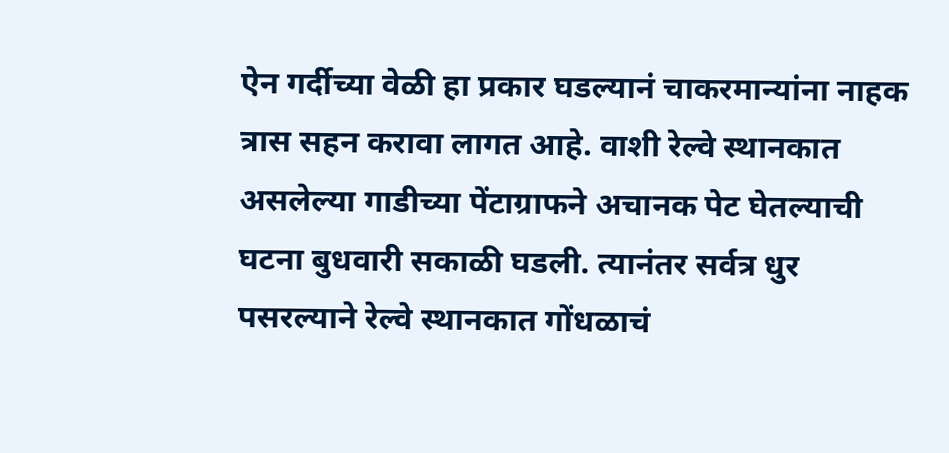ऐन गर्दीच्या वेळी हा प्रकार घडल्यानं चाकरमान्यांना नाहक त्रास सहन करावा लागत आहे. वाशी रेल्वे स्थानकात असलेल्या गाडीच्या पेंटाग्राफने अचानक पेट घेतल्याची घटना बुधवारी सकाळी घडली. त्यानंतर सर्वत्र धुर पसरल्याने रेल्वे स्थानकात गोंधळाचं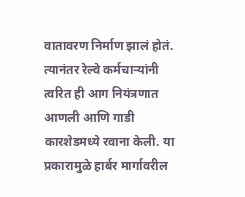वातावरण निर्माण झालं होतं. त्यानंतर रेल्वे कर्मचाऱ्यांनी त्वरित ही आग नियंत्रणात आणली आणि गाडी कारशेडमध्ये रवाना केली. या प्रकारामुळे हार्बर मार्गावरील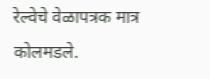रेल्वेचे वेळापत्रक मात्र कोलमडले.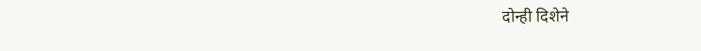दोन्ही दिशेने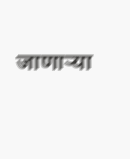जाणाऱ्या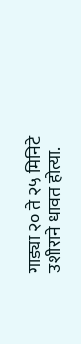गाड्या २० ते २५ मिनिटे उशीराने धावत होत्या.